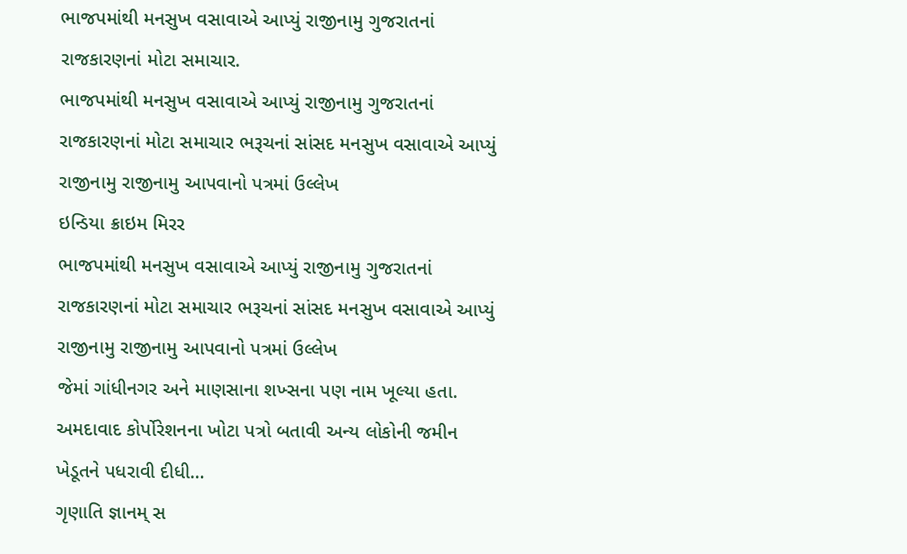ભાજપમાંથી મનસુખ વસાવાએ આપ્યું રાજીનામુ ગુજરાતનાં રાજકારણનાં મોટા સમાચાર.
ભાજપમાંથી મનસુખ વસાવાએ આપ્યું રાજીનામુ ગુજરાતનાં રાજકારણનાં મોટા સમાચાર ભરૂચનાં સાંસદ મનસુખ વસાવાએ આપ્યું રાજીનામુ રાજીનામુ આપવાનો પત્રમાં ઉલ્લેખ
ઇન્ડિયા ક્રાઇમ મિરર
ભાજપમાંથી મનસુખ વસાવાએ આપ્યું રાજીનામુ ગુજરાતનાં રાજકારણનાં મોટા સમાચાર ભરૂચનાં સાંસદ મનસુખ વસાવાએ આપ્યું રાજીનામુ રાજીનામુ આપવાનો પત્રમાં ઉલ્લેખ
જેમાં ગાંધીનગર અને માણસાના શખ્સના પણ નામ ખૂલ્યા હતા. અમદાવાદ કોર્પોરેશનના ખોટા પત્રો બતાવી અન્ય લોકોની જમીન ખેડૂતને પધરાવી દીધી…
ગૃણાતિ જ્ઞાનમ્ સ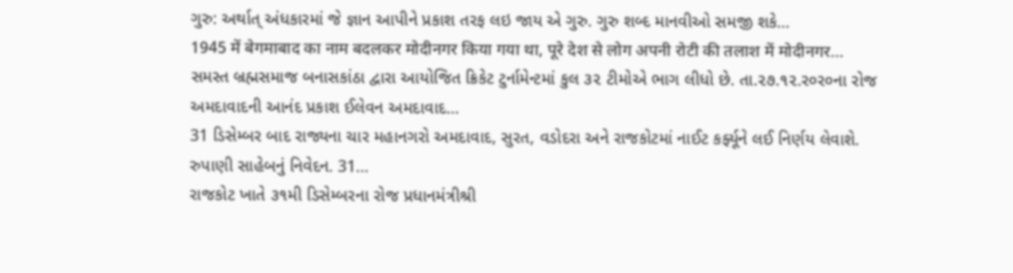ગુરુ: અર્થાત્ અંધકારમાં જે જ્ઞાન આપીને પ્રકાશ તરફ લઇ જાય એ ગુરુ. ગુરુ શબ્દ માનવીઓ સમજી શકે…
1945 में बेगमाबाद का नाम बदलकर मोदीनगर किया गया था, पूरे देश से लोग अपनी रोटी की तलाश में मोदीनगर…
સમસ્ત બ્રહ્મસમાજ બનાસકાંઠા દ્વારા આયોજિત ક્રિકેટ ટુર્નામેન્ટમાં કુલ ૩૨ ટીમોએ ભાગ લીધો છે. તા.૨૭.૧૨.ર૦ર૦ના રોજ અમદાવાદની આનંદ પ્રકાશ ઈલેવન અમદાવાદ…
31 ડિસેમ્બર બાદ રાજ્યના ચાર મહાનગરો અમદાવાદ, સુરત, વડોદરા અને રાજકોટમાં નાઈટ કર્ફ્યૂને લઈ નિર્ણય લેવાશે. રુપાણી સાહેબનું નિવેદન. 31…
રાજકોટ ખાતે ૩૧મી ડિસેમ્બરના રોજ પ્રધાનમંત્રીશ્રી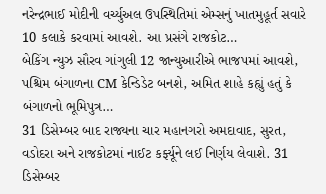નરેન્દ્રભાઈ મોદીની વર્ચ્યુઅલ ઉપસ્થિતિમાં એમ્સનું ખાતમુહૂર્ત સવારે 10 કલાકે કરવામાં આવશે. આ પ્રસંગે રાજકોટ…
બેકિંગ ન્યુઝ સૌરવ ગાંગુલી 12 જાન્યુઆરીએ ભાજપમાં આવશે, પશ્ચિમ બંગાળના CM કેન્ડિડેટ બનશે, અમિત શાહે કહ્યું હતું કે બંગાળનો ભૂમિપુત્ર…
31 ડિસેમ્બર બાદ રાજ્યના ચાર મહાનગરો અમદાવાદ, સુરત, વડોદરા અને રાજકોટમાં નાઈટ કર્ફ્યૂને લઈ નિર્ણય લેવાશે. 31 ડિસેમ્બર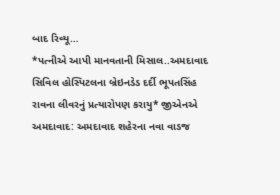બાદ રિવ્યૂ…
*પત્નીએ આપી માનવતાની મિસાલ..અમદાવાદ સિવિલ હોસ્પિટલના બ્રેઇનડેડ દર્દી ભૂપતસિંહ રાવના લીવરનું પ્રત્યારોપણ કરાયુ* જીએનએ અમદાવાદ: અમદાવાદ શહેરના નવા વાડજ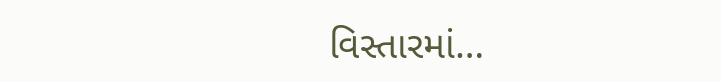વિસ્તારમાં…